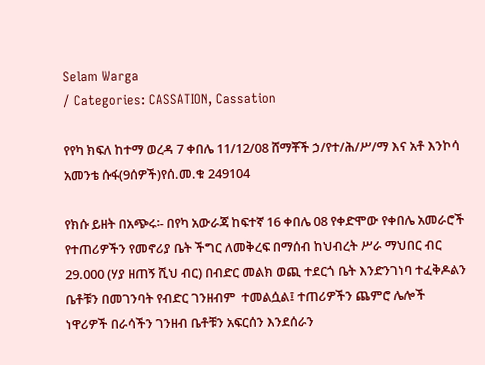Selam Warga
/ Categories: CASSATION, Cassation

የየካ ክፍለ ከተማ ወረዳ 7 ቀበሌ 11/12/08 ሸማቾች ኃ/የተ/ሕ/ሥ/ማ እና አቶ እንኮሳ አመንቴ ሱፋ(9ሰዎች)የሰ.መ.ቁ 249104

የክሱ ይዘት በአጭሩ፡- በየካ አውራጃ ከፍተኛ 16 ቀበሌ 08 የቀድሞው የቀበሌ አመራሮች የተጠሪዎችን የመኖሪያ ቤት ችግር ለመቅረፍ በማሰብ ከህብረት ሥራ ማህበር ብር 29.000 (ሃያ ዘጠኝ ሺህ ብር) በብድር መልክ ወጪ ተደርጎ ቤት እንድንገነባ ተፈቅዶልን ቤቶቹን በመገንባት የብድር ገንዘብም  ተመልሷል፤ ተጠሪዎችን ጨምሮ ሌሎች ነዋሪዎች በራሳችን ገንዘብ ቤቶቹን አፍርሰን እንደሰራን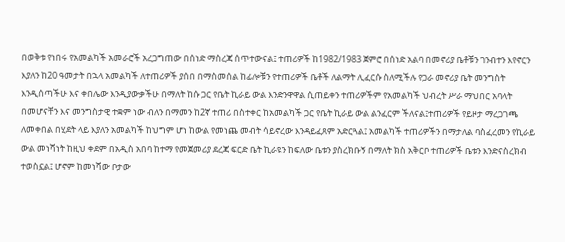በወቅቱ የነበሩ የአመልካች አመራሮች አረጋግጠው በሰነድ ማስረጃ ሰጥተውናል፤ ተጠሪዎች ከ1982/1983 ጀምሮ በሰነድ አልባ በመኖሪያ ቤቶቹን ገንብተን እየኖርን እያለን ከ20 ዓመታት በኋላ አመልካች ለተጠሪዎች ያሰበ በማስመሰል ከፊሎቹን የተጠሪዎች ቤቶች ለልማት ሊፈርሱ ስለሚችሉ የጋራ መኖሪያ ቤት መንግስት እንዲሰጣችሁ እና ቀበሌው እንዲያውቃችሁ በማለት ከሱ ጋር የቤት ኪራይ ውል እንድንዋዋል ሲጠይቀን ተጠሪዎችም የአመልካች ህብረት ሥራ ማህበር አባላት በመሆናቸን እና መንግስታዊ ተቋም ነው ብለን በማመን ከ2ኛ ተጠሪ በስተቀር ከአመልካች ጋር የቤት ኪራይ ውል ልንፈርም ችለናል፤ተጠሪዎች የይዞታ ማረጋገጫ ለመቀበል በሂደት ላይ እያለን አመልካች ከህግም ሆነ ከውል የመነጨ መብት ሳይኖረው እንዳይፈጸም አድርጓል፤ አመልካች ተጠሪዎችን በማታለል ባስፈረመን የኪራይ ውል መነሻነት ከዚህ ቀደም በአዲስ አበባ ከተማ የመጀመሪያ ደረጃ ፍርድ ቤት ኪራዩን ከፍለው ቤቱን ያስረክቡኝ በማለት ክስ አቅርቦ ተጠሪዎች ቤቱን እንድናስረክብ ተወስኗል፤ ሆኖም ከመነሻው ቦታው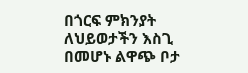በጎርፍ ምክንያት ለህይወታችን እስጊ በመሆኑ ልዋጭ ቦታ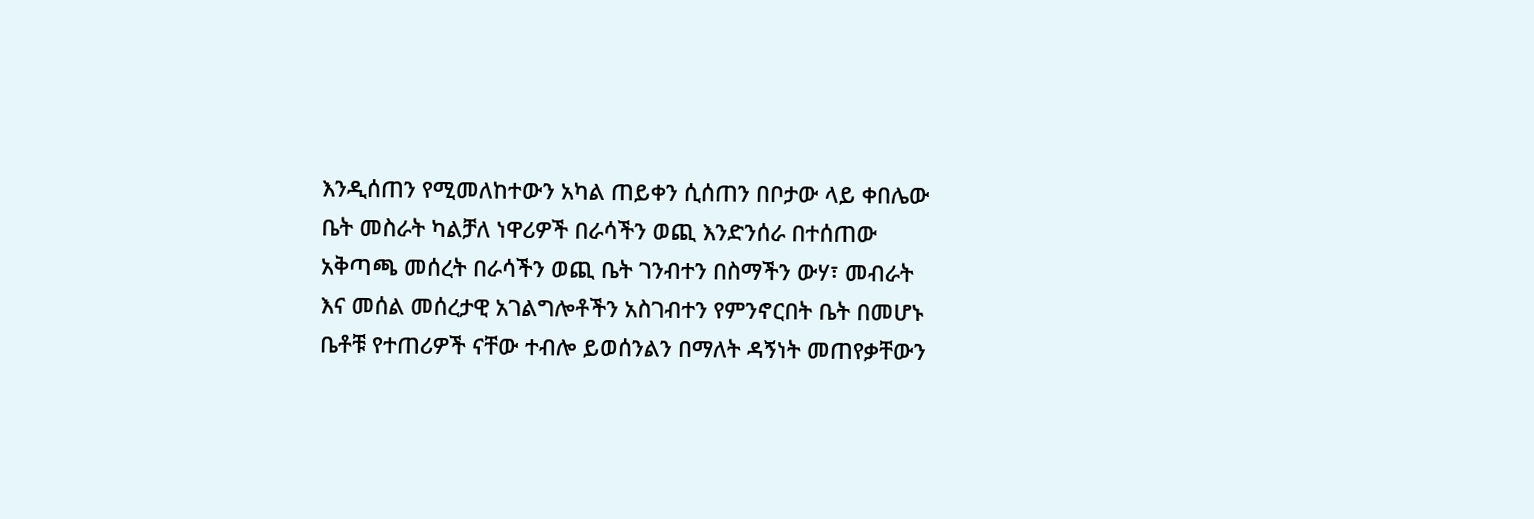እንዲሰጠን የሚመለከተውን አካል ጠይቀን ሲሰጠን በቦታው ላይ ቀበሌው ቤት መስራት ካልቻለ ነዋሪዎች በራሳችን ወጪ እንድንሰራ በተሰጠው አቅጣጫ መሰረት በራሳችን ወጪ ቤት ገንብተን በስማችን ውሃ፣ መብራት እና መሰል መሰረታዊ አገልግሎቶችን አስገብተን የምንኖርበት ቤት በመሆኑ ቤቶቹ የተጠሪዎች ናቸው ተብሎ ይወሰንልን በማለት ዳኝነት መጠየቃቸውን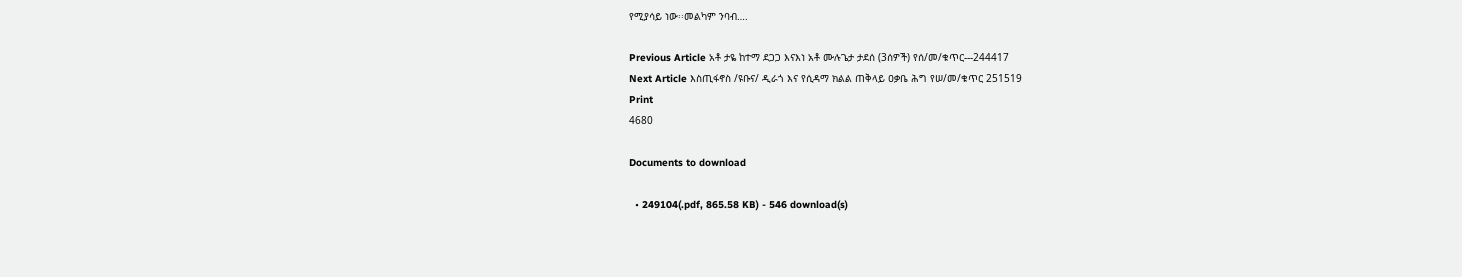የሚያሳይ ነው፡፡መልካም ንባብ….

Previous Article አቶ ታዬ ከተማ ደጋጋ እናእነ አቶ ሙሉጌታ ታደሰ (3ሰዎች) የሰ/መ/ቁጥር---244417
Next Article እስጢፋኖስ /ዩቡና/ ዲራጎ እና የሲዳማ ክልል ጠቅላይ ዐቃቤ ሕግ የሠ/መ/ቁጥር 251519
Print
4680

Documents to download

  • 249104(.pdf, 865.58 KB) - 546 download(s)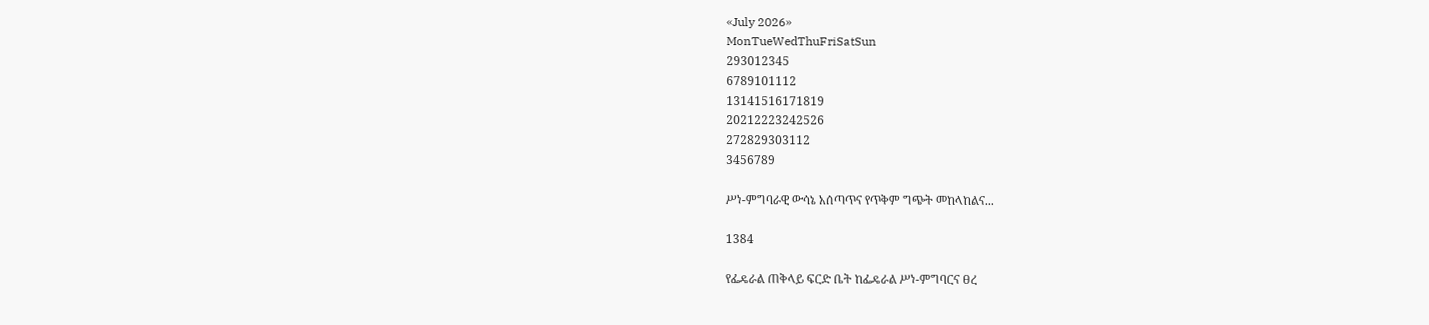«July 2026»
MonTueWedThuFriSatSun
293012345
6789101112
13141516171819
20212223242526
272829303112
3456789

ሥነ-ምግባራዊ ውሳኔ አሰጣጥና የጥቅም ግጭት መከላከልና...

1384

የፌዴራል ጠቅላይ ፍርድ ቤት ከፌዴራል ሥነ-ምግባርና ፀረ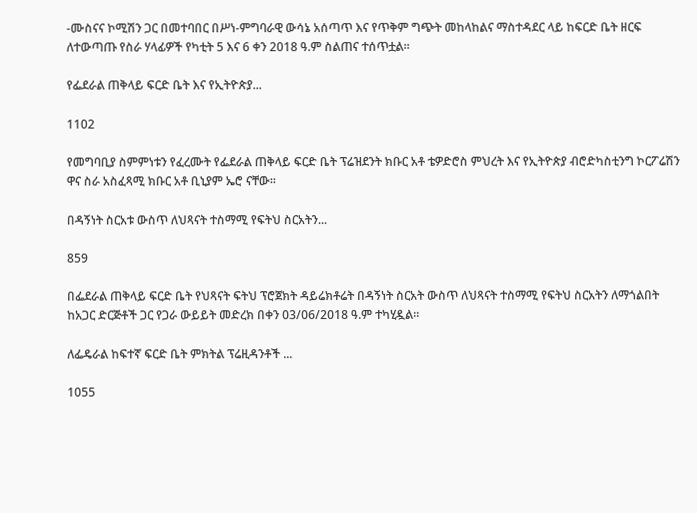-ሙስናና ኮሚሽን ጋር በመተባበር በሥነ-ምግባራዊ ውሳኔ አሰጣጥ እና የጥቅም ግጭት መከላከልና ማስተዳደር ላይ ከፍርድ ቤት ዘርፍ ለተውጣጡ የስራ ሃላፊዎች የካቲት 5 እና 6 ቀን 2018 ዓ.ም ስልጠና ተሰጥቷል፡፡

የፌደራል ጠቅላይ ፍርድ ቤት እና የኢትዮጵያ...

1102

የመግባቢያ ስምምነቱን የፈረሙት የፌደራል ጠቅላይ ፍርድ ቤት ፕሬዝደንት ክቡር አቶ ቴዎድሮስ ምህረት እና የኢትዮጵያ ብሮድካስቲንግ ኮርፖሬሽን ዋና ስራ አስፈጻሚ ክቡር አቶ ቢኒያም ኤሮ ናቸው፡፡

በዳኝነት ስርአቱ ውስጥ ለህጻናት ተስማሚ የፍትህ ስርአትን...

859

በፌደራል ጠቅላይ ፍርድ ቤት የህጻናት ፍትህ ፕሮጀክት ዳይሬክቶሬት በዳኝነት ስርአት ውስጥ ለህጻናት ተስማሚ የፍትህ ስርአትን ለማጎልበት ከአጋር ድርጅቶች ጋር የጋራ ውይይት መድረክ በቀን 03/06/2018 ዓ.ም ተካሂዷል።

ለፌዴራል ከፍተኛ ፍርድ ቤት ምክትል ፕሬዚዳንቶች ...

1055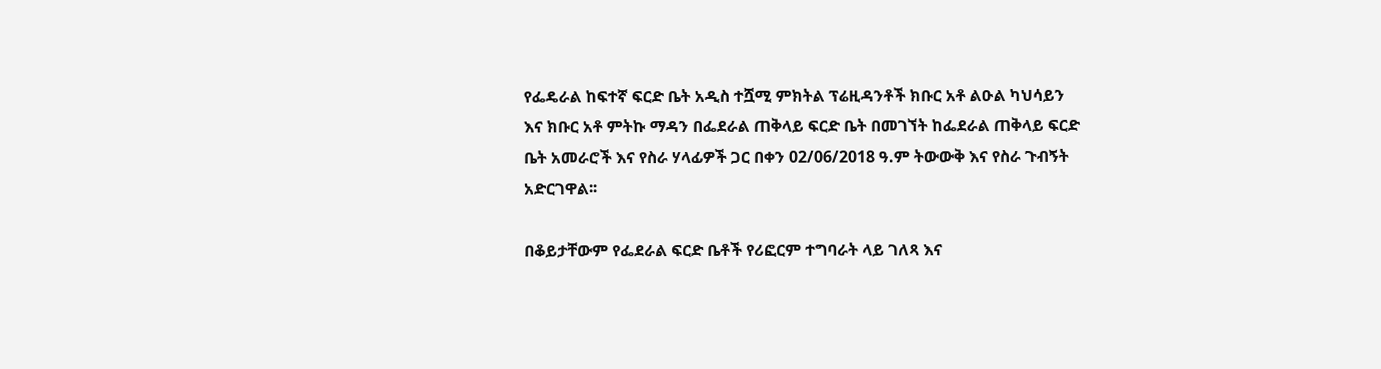የፌዴራል ከፍተኛ ፍርድ ቤት አዲስ ተሿሚ ምክትል ፕሬዚዳንቶች ክቡር አቶ ልዑል ካህሳይን እና ክቡር አቶ ምትኩ ማዳን በፌደራል ጠቅላይ ፍርድ ቤት በመገኘት ከፌደራል ጠቅላይ ፍርድ ቤት አመራሮች እና የስራ ሃላፊዎች ጋር በቀን 02/06/2018 ዓ.ም ትውውቅ እና የስራ ጉብኝት አድርገዋል፡፡

በቆይታቸውም የፌደራል ፍርድ ቤቶች የሪፎርም ተግባራት ላይ ገለጻ እና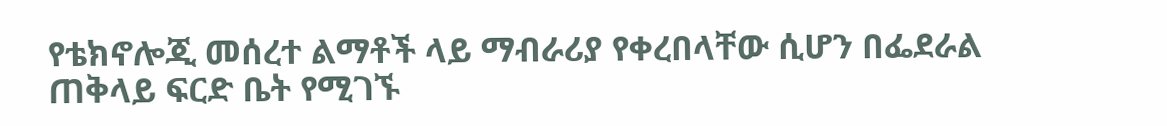የቴክኖሎጂ መሰረተ ልማቶች ላይ ማብራሪያ የቀረበላቸው ሲሆን በፌደራል ጠቅላይ ፍርድ ቤት የሚገኙ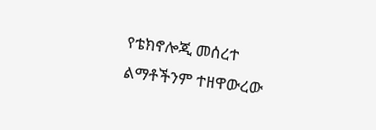የቴክኖሎጂ መሰረተ ልማቶችንም ተዘዋውረው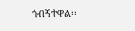ጎብኝተዋል፡፡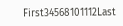First34568101112Last